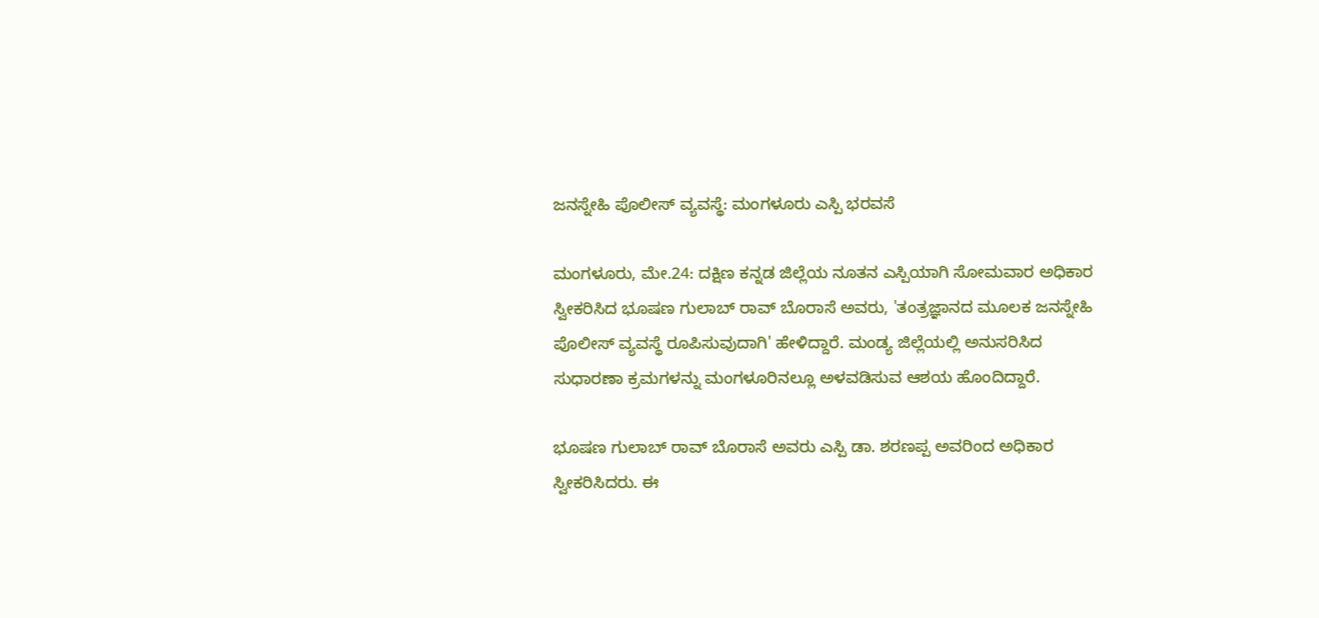ಜನಸ್ನೇಹಿ ಪೊಲೀಸ್ ವ್ಯವಸ್ಥೆ: ಮಂಗಳೂರು ಎಸ್ಪಿ ಭರವಸೆ

ಮಂಗಳೂರು, ಮೇ.24: ದಕ್ಷಿಣ ಕನ್ನಡ ಜಿಲ್ಲೆಯ ನೂತನ ಎಸ್ಪಿಯಾಗಿ ಸೋಮವಾರ ಅಧಿಕಾರ ಸ್ವೀಕರಿಸಿದ ಭೂಷಣ ಗುಲಾಬ್ ರಾವ್ ಬೊರಾಸೆ ಅವರು, 'ತಂತ್ರಜ್ಞಾನದ ಮೂಲಕ ಜನಸ್ನೇಹಿ ಪೊಲೀಸ್ ವ್ಯವಸ್ಥೆ ರೂಪಿಸುವುದಾಗಿ' ಹೇಳಿದ್ದಾರೆ. ಮಂಡ್ಯ ಜಿಲ್ಲೆಯಲ್ಲಿ ಅನುಸರಿಸಿದ ಸುಧಾರಣಾ ಕ್ರಮಗಳನ್ನು ಮಂಗಳೂರಿನಲ್ಲೂ ಅಳವಡಿಸುವ ಆಶಯ ಹೊಂದಿದ್ದಾರೆ.

ಭೂಷಣ ಗುಲಾಬ್ ರಾವ್ ಬೊರಾಸೆ ಅವರು ಎಸ್ಪಿ ಡಾ. ಶರಣಪ್ಪ ಅವರಿಂದ ಅಧಿಕಾರ ಸ್ವೀಕರಿಸಿದರು. ಈ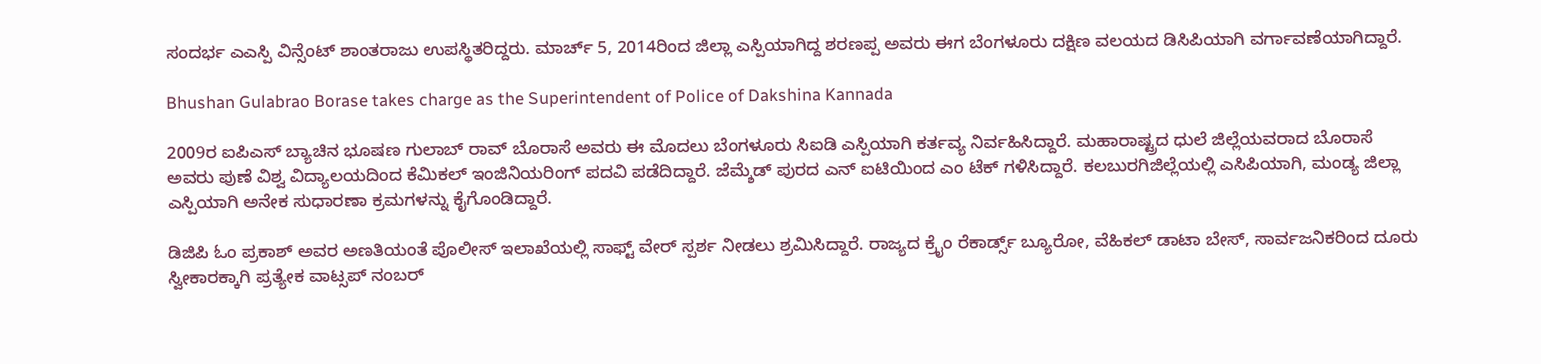ಸಂದರ್ಭ ಎ‍ಎಸ್ಪಿ ವಿನ್ಸೆಂಟ್ ಶಾಂತರಾಜು ಉಪಸ್ಥಿತರಿದ್ದರು. ಮಾರ್ಚ್ 5, 2014ರಿಂದ ಜಿಲ್ಲಾ ಎಸ್ಪಿಯಾಗಿದ್ದ ಶರಣಪ್ಪ ಅವರು ಈಗ ಬೆಂಗಳೂರು ದಕ್ಷಿಣ ವಲಯದ ಡಿಸಿಪಿಯಾಗಿ ವರ್ಗಾವಣೆಯಾಗಿದ್ದಾರೆ.

Bhushan Gulabrao Borase takes charge as the Superintendent of Police of Dakshina Kannada

2009ರ ಐಪಿಎಸ್ ಬ್ಯಾಚಿನ ಭೂಷಣ ಗುಲಾಬ್ ರಾವ್ ಬೊರಾಸೆ ಅವರು ಈ ಮೊದಲು ಬೆಂಗಳೂರು ಸಿಐಡಿ ಎಸ್ಪಿಯಾಗಿ ಕರ್ತವ್ಯ ನಿರ್ವಹಿಸಿದ್ದಾರೆ. ಮಹಾರಾಷ್ಟ್ರದ ಧುಲೆ ಜಿಲ್ಲೆಯವರಾದ ಬೊರಾಸೆ ಅವರು ಪುಣೆ ವಿಶ್ವ ವಿದ್ಯಾಲಯದಿಂದ ಕೆಮಿಕಲ್ ಇಂಜಿನಿಯರಿಂಗ್ ಪದವಿ ಪಡೆದಿದ್ದಾರೆ. ಜೆಮ್ಶೆಡ್ ಪುರದ ಎನ್ ಐಟಿಯಿಂದ ಎಂ ಟೆಕ್ ಗಳಿಸಿದ್ದಾರೆ. ಕಲಬುರಗಿಜಿಲ್ಲೆಯಲ್ಲಿ ಎಸಿಪಿಯಾಗಿ, ಮಂಡ್ಯ ಜಿಲ್ಲಾ ಎಸ್ಪಿಯಾಗಿ ಅನೇಕ ಸುಧಾರಣಾ ಕ್ರಮಗಳನ್ನು ಕೈಗೊಂಡಿದ್ದಾರೆ.

ಡಿಜಿಪಿ ಓಂ ಪ್ರಕಾಶ್ ಅವರ ಅಣತಿಯಂತೆ ಪೊಲೀಸ್ ಇಲಾಖೆಯಲ್ಲಿ ಸಾಫ್ಟ್ ವೇರ್ ಸ್ಪರ್ಶ ನೀಡಲು ಶ್ರಮಿಸಿದ್ದಾರೆ. ರಾಜ್ಯದ ಕ್ರೈಂ ರೆಕಾರ್ಡ್ಸ್ ಬ್ಯೂರೋ, ವೆಹಿಕಲ್ ಡಾಟಾ ಬೇಸ್, ಸಾರ್ವಜನಿಕರಿಂದ ದೂರು ಸ್ವೀಕಾರಕ್ಕಾಗಿ ಪ್ರತ್ಯೇಕ ವಾಟ್ಸಪ್ ನಂಬರ್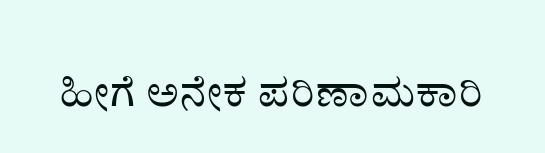ಹೀಗೆ ಅನೇಕ ಪರಿಣಾಮಕಾರಿ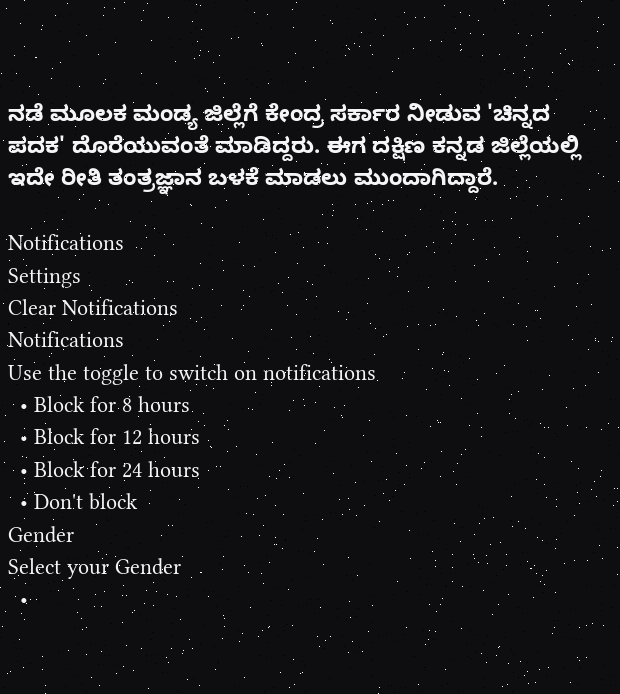ನಡೆ ಮೂಲಕ ಮಂಡ್ಯ ಜಿಲ್ಲೆಗೆ ಕೇಂದ್ರ ಸರ್ಕಾರ ನೀಡುವ 'ಚಿನ್ನದ ಪದಕ' ದೊರೆಯುವಂತೆ ಮಾಡಿದ್ದರು. ಈಗ ದಕ್ಷಿಣ ಕನ್ನಡ ಜಿಲ್ಲೆಯಲ್ಲಿ ಇದೇ ರೀತಿ ತಂತ್ರಜ್ಞಾನ ಬಳಕೆ ಮಾಡಲು ಮುಂದಾಗಿದ್ದಾರೆ.

Notifications
Settings
Clear Notifications
Notifications
Use the toggle to switch on notifications
  • Block for 8 hours
  • Block for 12 hours
  • Block for 24 hours
  • Don't block
Gender
Select your Gender
  •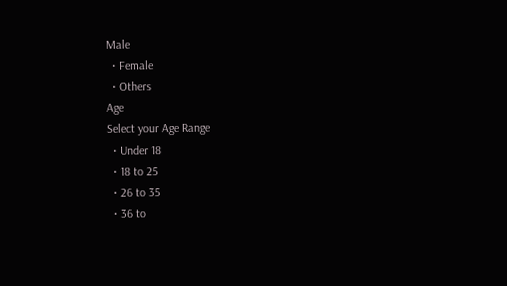Male
  • Female
  • Others
Age
Select your Age Range
  • Under 18
  • 18 to 25
  • 26 to 35
  • 36 to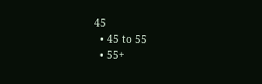45
  • 45 to 55
  • 55+